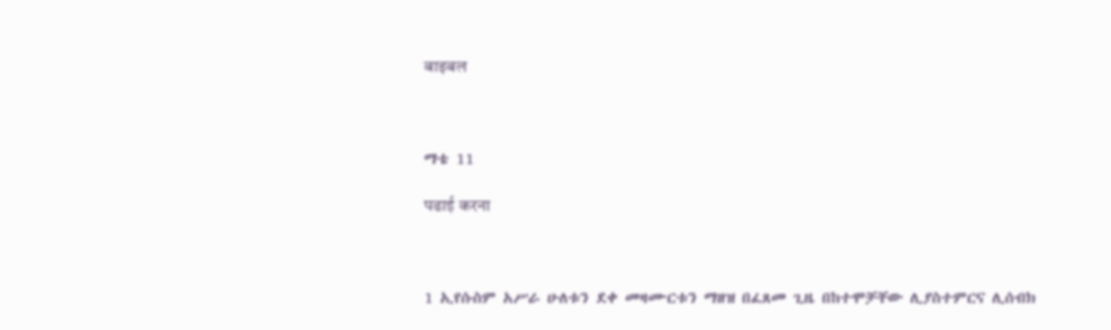बाइबल



ማቴ 11

पढाई करना



1 ኢየሱስም አሥራ ሁለቱን ደቀ መዛሙርቱን ማዘዝ በፈጸመ ጊዜ በከተሞቻቸው ሊያስተምርና ሊሰብክ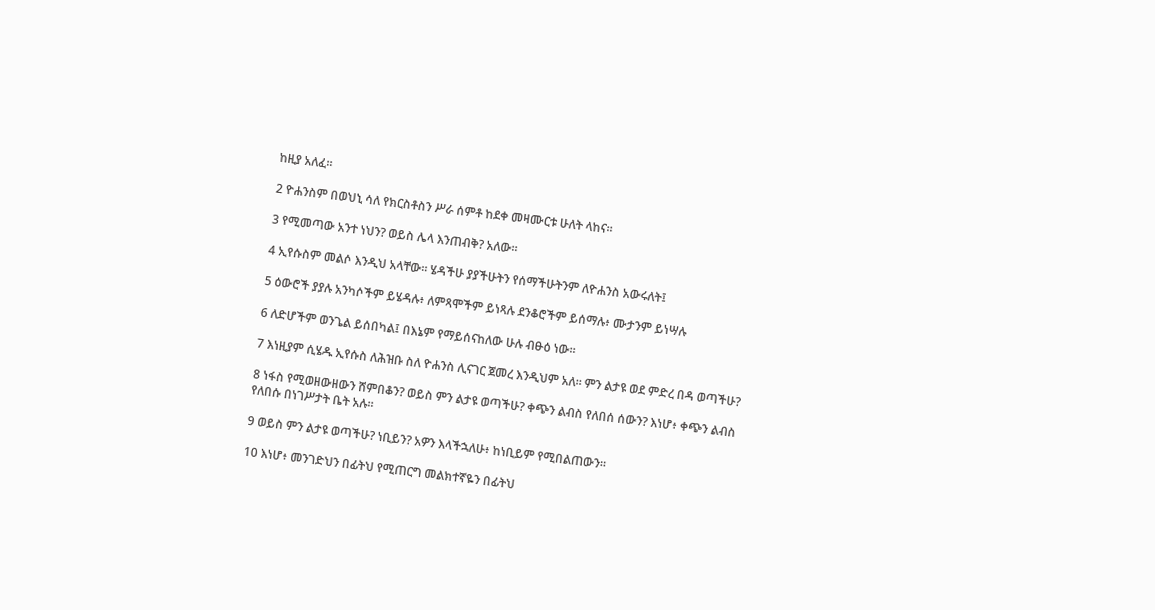ከዚያ አለፈ።

2 ዮሐንስም በወህኒ ሳለ የክርስቶስን ሥራ ሰምቶ ከደቀ መዛሙርቱ ሁለት ላከና።

3 የሚመጣው አንተ ነህን? ወይስ ሌላ እንጠብቅ? አለው።

4 ኢየሱስም መልሶ እንዲህ አላቸው። ሄዳችሁ ያያችሁትን የሰማችሁትንም ለዮሐንስ አውሩለት፤

5 ዕውሮች ያያሉ አንካሶችም ይሄዳሉ፥ ለምጻሞችም ይነጻሉ ደንቆሮችም ይሰማሉ፥ ሙታንም ይነሣሉ

6 ለድሆችም ወንጌል ይሰበካል፤ በእኔም የማይሰናከለው ሁሉ ብፁዕ ነው።

7 እነዚያም ሲሄዱ ኢየሱስ ለሕዝቡ ስለ ዮሐንስ ሊናገር ጀመረ እንዲህም አለ። ምን ልታዩ ወደ ምድረ በዳ ወጣችሁ?

8 ነፋስ የሚወዘውዘውን ሸምበቆን? ወይስ ምን ልታዩ ወጣችሁ? ቀጭን ልብስ የለበሰ ሰውን? እነሆ፥ ቀጭን ልብስ የለበሱ በነገሥታት ቤት አሉ።

9 ወይስ ምን ልታዩ ወጣችሁ? ነቢይን? አዎን እላችኋለሁ፥ ከነቢይም የሚበልጠውን።

10 እነሆ፥ መንገድህን በፊትህ የሚጠርግ መልክተኛዬን በፊትህ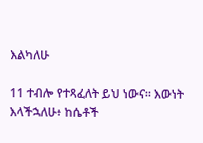እልካለሁ

11 ተብሎ የተጻፈለት ይህ ነውና። እውነት እላችኋለሁ፥ ከሴቶች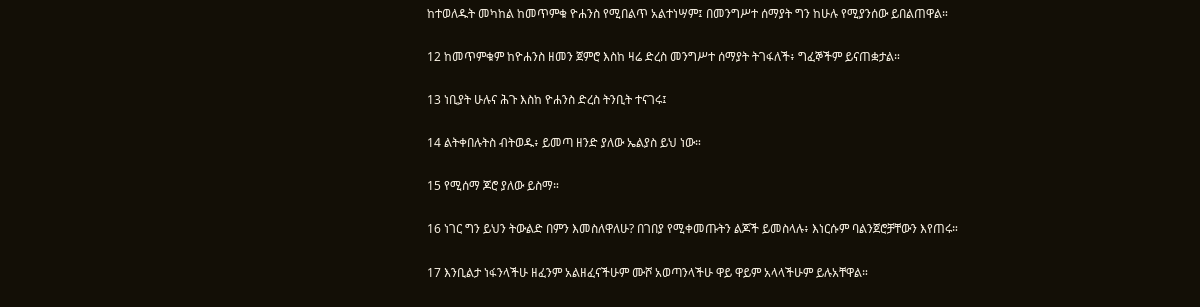ከተወለዱት መካከል ከመጥምቁ ዮሐንስ የሚበልጥ አልተነሣም፤ በመንግሥተ ሰማያት ግን ከሁሉ የሚያንሰው ይበልጠዋል።

12 ከመጥምቁም ከዮሐንስ ዘመን ጀምሮ እስከ ዛሬ ድረስ መንግሥተ ሰማያት ትገፋለች፥ ግፈኞችም ይናጠቋታል።

13 ነቢያት ሁሉና ሕጉ እስከ ዮሐንስ ድረስ ትንቢት ተናገሩ፤

14 ልትቀበሉትስ ብትወዱ፥ ይመጣ ዘንድ ያለው ኤልያስ ይህ ነው።

15 የሚሰማ ጆሮ ያለው ይስማ።

16 ነገር ግን ይህን ትውልድ በምን እመስለዋለሁ? በገበያ የሚቀመጡትን ልጆች ይመስላሉ፥ እነርሱም ባልንጀሮቻቸውን እየጠሩ።

17 እንቢልታ ነፋንላችሁ ዘፈንም አልዘፈናችሁም ሙሾ አወጣንላችሁ ዋይ ዋይም አላላችሁም ይሉአቸዋል።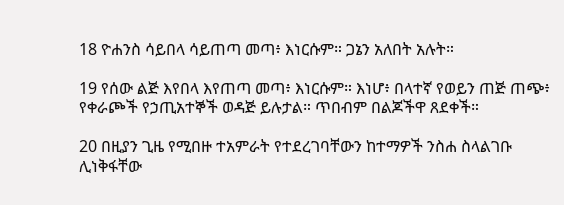18 ዮሐንስ ሳይበላ ሳይጠጣ መጣ፥ እነርሱም። ጋኔን አለበት አሉት።

19 የሰው ልጅ እየበላ እየጠጣ መጣ፥ እነርሱም። እነሆ፥ በላተኛ የወይን ጠጅ ጠጭ፥ የቀራጮች የኃጢአተኞች ወዳጅ ይሉታል። ጥበብም በልጆችዋ ጸደቀች።

20 በዚያን ጊዜ የሚበዙ ተአምራት የተደረገባቸውን ከተማዎች ንስሐ ስላልገቡ ሊነቅፋቸው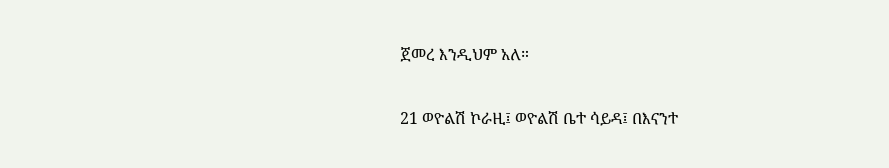ጀመረ እንዲህም አለ።

21 ወዮልሽ ኮራዚ፤ ወዮልሽ ቤተ ሳይዳ፤ በእናንተ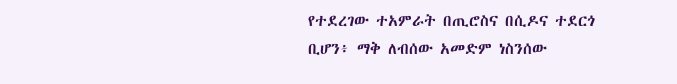የተደረገው ተአምራት በጢሮስና በሲዶና ተደርጎ ቢሆን፥ ማቅ ለብሰው አመድም ነስንሰው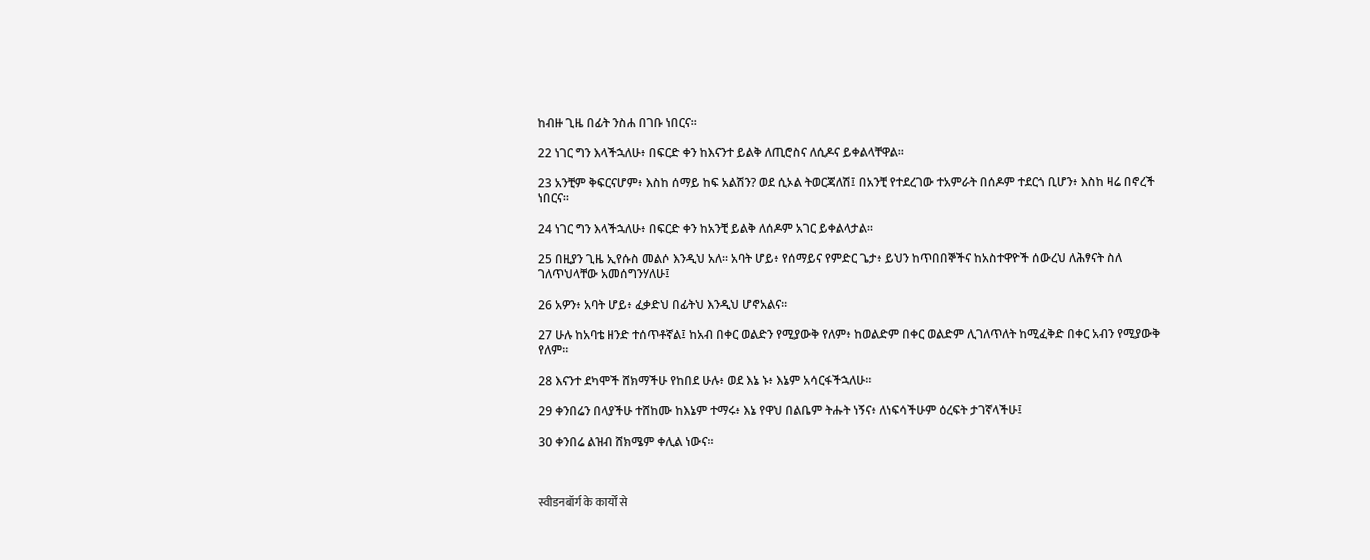ከብዙ ጊዜ በፊት ንስሐ በገቡ ነበርና።

22 ነገር ግን እላችኋለሁ፥ በፍርድ ቀን ከእናንተ ይልቅ ለጢሮስና ለሲዶና ይቀልላቸዋል።

23 አንቺም ቅፍርናሆም፥ እስከ ሰማይ ከፍ አልሽን? ወደ ሲኦል ትወርጃለሽ፤ በአንቺ የተደረገው ተአምራት በሰዶም ተደርጎ ቢሆን፥ እስከ ዛሬ በኖረች ነበርና።

24 ነገር ግን እላችኋለሁ፥ በፍርድ ቀን ከአንቺ ይልቅ ለሰዶም አገር ይቀልላታል።

25 በዚያን ጊዜ ኢየሱስ መልሶ እንዲህ አለ። አባት ሆይ፥ የሰማይና የምድር ጌታ፥ ይህን ከጥበበኞችና ከአስተዋዮች ሰውረህ ለሕፃናት ስለ ገለጥህላቸው አመሰግንሃለሁ፤

26 አዎን፥ አባት ሆይ፥ ፈቃድህ በፊትህ እንዲህ ሆኖአልና።

27 ሁሉ ከአባቴ ዘንድ ተሰጥቶኛል፤ ከአብ በቀር ወልድን የሚያውቅ የለም፥ ከወልድም በቀር ወልድም ሊገለጥለት ከሚፈቅድ በቀር አብን የሚያውቅ የለም።

28 እናንተ ደካሞች ሸክማችሁ የከበደ ሁሉ፥ ወደ እኔ ኑ፥ እኔም አሳርፋችኋለሁ።

29 ቀንበሬን በላያችሁ ተሸከሙ ከእኔም ተማሩ፥ እኔ የዋህ በልቤም ትሑት ነኝና፥ ለነፍሳችሁም ዕረፍት ታገኛላችሁ፤

30 ቀንበሬ ልዝብ ሸክሜም ቀሊል ነውና።



स्वीडनबॉर्ग के कार्यों से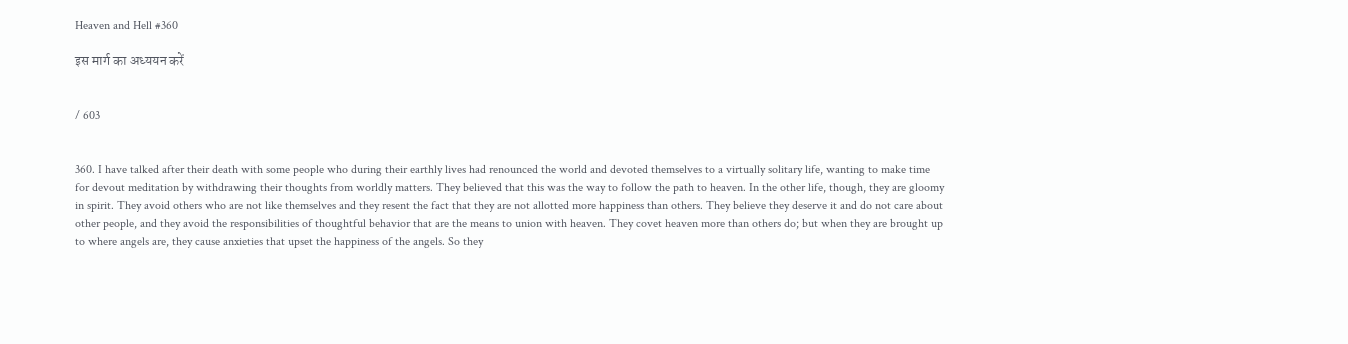Heaven and Hell #360

इस मार्ग का अध्ययन करें


/ 603


360. I have talked after their death with some people who during their earthly lives had renounced the world and devoted themselves to a virtually solitary life, wanting to make time for devout meditation by withdrawing their thoughts from worldly matters. They believed that this was the way to follow the path to heaven. In the other life, though, they are gloomy in spirit. They avoid others who are not like themselves and they resent the fact that they are not allotted more happiness than others. They believe they deserve it and do not care about other people, and they avoid the responsibilities of thoughtful behavior that are the means to union with heaven. They covet heaven more than others do; but when they are brought up to where angels are, they cause anxieties that upset the happiness of the angels. So they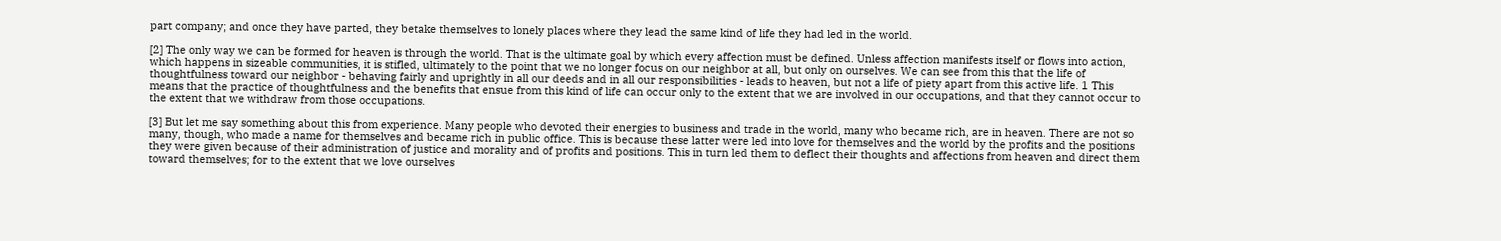part company; and once they have parted, they betake themselves to lonely places where they lead the same kind of life they had led in the world.

[2] The only way we can be formed for heaven is through the world. That is the ultimate goal by which every affection must be defined. Unless affection manifests itself or flows into action, which happens in sizeable communities, it is stifled, ultimately to the point that we no longer focus on our neighbor at all, but only on ourselves. We can see from this that the life of thoughtfulness toward our neighbor - behaving fairly and uprightly in all our deeds and in all our responsibilities - leads to heaven, but not a life of piety apart from this active life. 1 This means that the practice of thoughtfulness and the benefits that ensue from this kind of life can occur only to the extent that we are involved in our occupations, and that they cannot occur to the extent that we withdraw from those occupations.

[3] But let me say something about this from experience. Many people who devoted their energies to business and trade in the world, many who became rich, are in heaven. There are not so many, though, who made a name for themselves and became rich in public office. This is because these latter were led into love for themselves and the world by the profits and the positions they were given because of their administration of justice and morality and of profits and positions. This in turn led them to deflect their thoughts and affections from heaven and direct them toward themselves; for to the extent that we love ourselves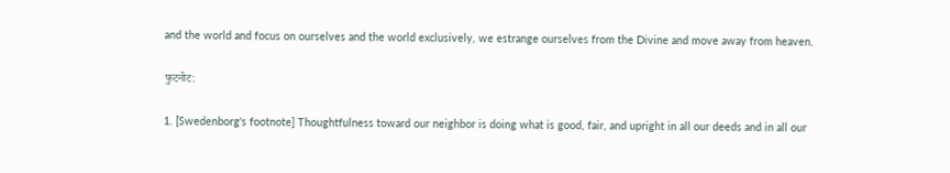and the world and focus on ourselves and the world exclusively, we estrange ourselves from the Divine and move away from heaven.

फुटनोट:

1. [Swedenborg's footnote] Thoughtfulness toward our neighbor is doing what is good, fair, and upright in all our deeds and in all our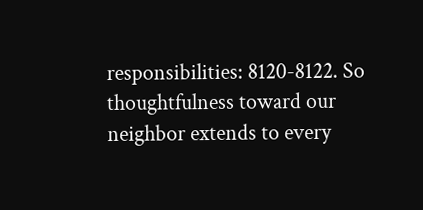responsibilities: 8120-8122. So thoughtfulness toward our neighbor extends to every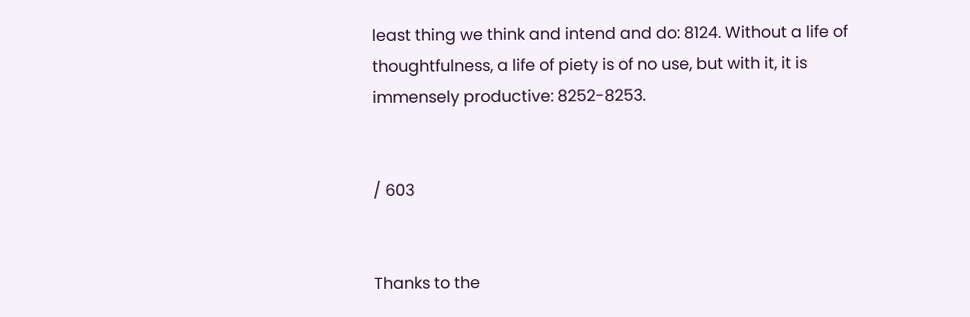least thing we think and intend and do: 8124. Without a life of thoughtfulness, a life of piety is of no use, but with it, it is immensely productive: 8252-8253.


/ 603


Thanks to the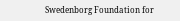Swedenborg Foundation for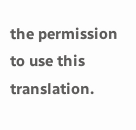the permission to use this translation.